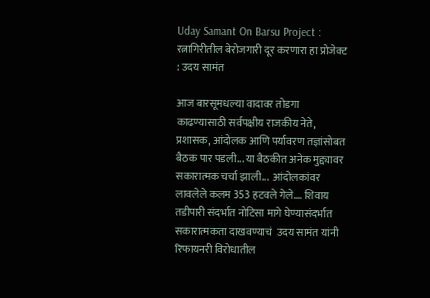Uday Samant On Barsu Project : रत्नागिरीतील बेरोजगारी दूर करणारा हा प्रोजेक्ट : उदय सामंत

आज बारसूमधल्या वादावर तोडगा काढण्यासाठी सर्वपक्षीय राजकीय नेते, प्रशासक, आंदोलक आणि पर्यावरण तज्ञांसोबत बैठक पार पडली... या बैठकीत अनेक मुद्द्यावर सकारात्मक चर्चा झाली...  आंदोलकांवर लावलेले कलम 353 हटवले गेले.... शिवाय  तडीपारी संदर्भात नोटिसा मागे घेण्यासंदर्भात सकारात्मकता दाखवण्याचं  उदय सामंत यांनी रिफायनरी विरोधातील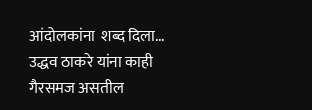आंदोलकांना  शब्द दिला...
उद्धव ठाकरे यांना काही गैरसमज असतील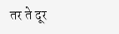तर ते दूर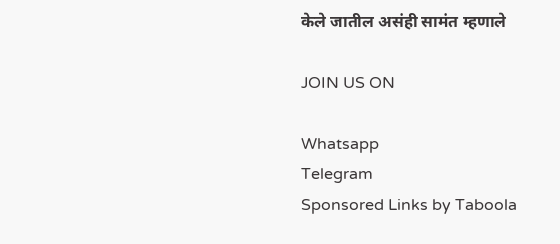केले जातील असंही सामंत म्हणाले

JOIN US ON

Whatsapp
Telegram
Sponsored Links by Taboola